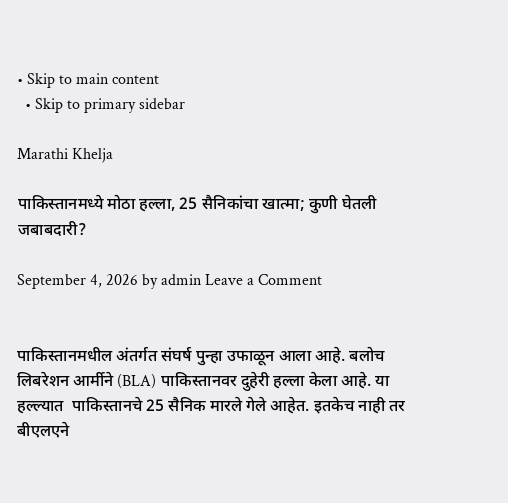• Skip to main content
  • Skip to primary sidebar

Marathi Khelja

पाकिस्तानमध्ये मोठा हल्ला, 25 सैनिकांचा खात्मा; कुणी घेतली जबाबदारी?

September 4, 2026 by admin Leave a Comment


पाकिस्तानमधील अंतर्गत संघर्ष पुन्हा उफाळून आला आहे. बलोच लिबरेशन आर्मीने (BLA) पाकिस्तानवर दुहेरी हल्ला केला आहे. या हल्ल्यात  पाकिस्तानचे 25 सैनिक मारले गेले आहेत. इतकेच नाही तर बीएलएने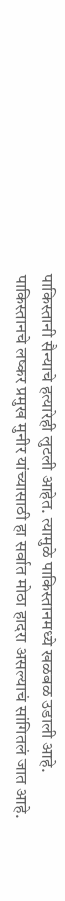पाकिस्तानी सैन्याचे हत्यारेही लुटली आहेत. त्यामुळे पाकिस्तानमध्ये खळबळ उडाली आहे. पाकिस्तानचे लष्कर प्रमुख मुनीर यांच्यासाठी हा सर्वात मोठा हादरा असल्याचं सांगितलं जात आहे.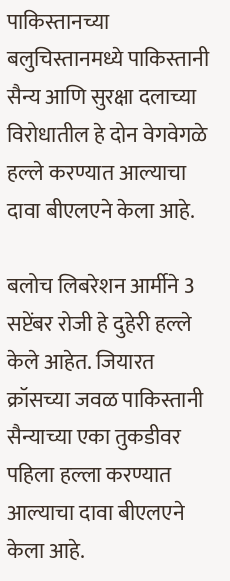पाकिस्तानच्या बलुचिस्तानमध्ये पाकिस्तानी सैन्य आणि सुरक्षा दलाच्या विरोधातील हे दोन वेगवेगळे हल्ले करण्यात आल्याचा दावा बीएलएने केला आहे.

बलोच लिबरेशन आर्मीने 3 सप्टेंबर रोजी हे दुहेरी हल्ले केले आहेत. जियारत क्रॉसच्या जवळ पाकिस्तानी सैन्याच्या एका तुकडीवर पहिला हल्ला करण्यात आल्याचा दावा बीएलएने केला आहे.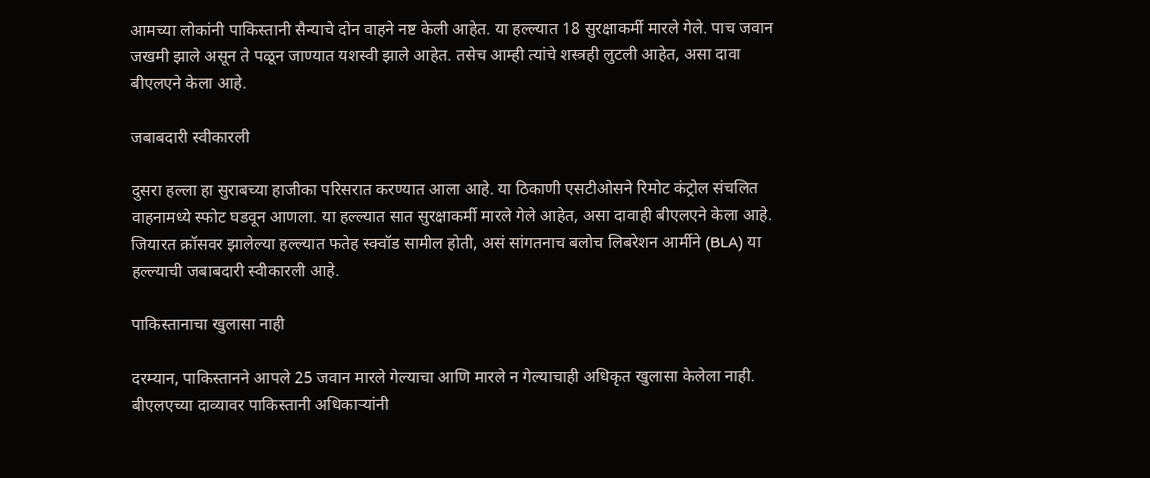आमच्या लोकांनी पाकिस्तानी सैन्याचे दोन वाहने नष्ट केली आहेत. या हल्ल्यात 18 सुरक्षाकर्मी मारले गेले. पाच जवान जखमी झाले असून ते पळून जाण्यात यशस्वी झाले आहेत. तसेच आम्ही त्यांचे शस्त्रही लुटली आहेत, असा दावा बीएलएने केला आहे.

जबाबदारी स्वीकारली

दुसरा हल्ला हा सुराबच्या हाजीका परिसरात करण्यात आला आहे. या ठिकाणी एसटीओसने रिमोट कंट्रोल संचलित वाहनामध्ये स्फोट घडवून आणला. या हल्ल्यात सात सुरक्षाकर्मी मारले गेले आहेत, असा दावाही बीएलएने केला आहे. जियारत क्रॉसवर झालेल्या हल्ल्यात फतेह स्क्वॉड सामील होती, असं सांगतनाच बलोच लिबरेशन आर्मीने (BLA) या हल्ल्याची जबाबदारी स्वीकारली आहे.

पाकिस्तानाचा खुलासा नाही

दरम्यान, पाकिस्तानने आपले 25 जवान मारले गेल्याचा आणि मारले न गेल्याचाही अधिकृत खुलासा केलेला नाही. बीएलएच्या दाव्यावर पाकिस्तानी अधिकाऱ्यांनी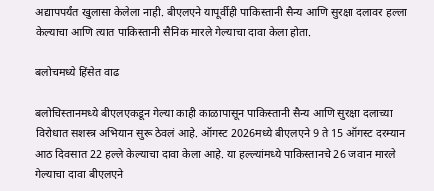अद्यापपर्यंत खुलासा केलेला नाही. बीएलएने यापूर्वीही पाकिस्तानी सैन्य आणि सुरक्षा दलावर हल्ला केल्याचा आणि त्यात पाकिस्तानी सैनिक मारले गेल्याचा दावा केला होता.

बलोचमध्ये हिंसेत वाढ

बलोचिस्तानमध्ये बीएलएकडून गेल्या काही काळापासून पाकिस्तानी सैन्य आणि सुरक्षा दलाच्या विरोधात सशस्त्र अभियान सुरू ठेवलं आहे. ऑगस्ट 2026मध्ये बीएलएने 9 ते 15 ऑगस्ट दरम्यान आठ दिवसात 22 हल्ले केल्याचा दावा केला आहे. या हल्ल्यांमध्ये पाकिस्तानचे 26 जवान मारले गेल्याचा दावा बीएलएने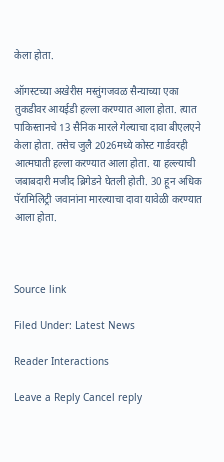केला होता.

ऑगस्टच्या अखेरीस मस्तुंगजवळ सैन्याच्या एका तुकडीवर आयईडी हल्ला करण्यात आला होता. त्यात पाकिस्तानचे 13 सैनिक मारले गेल्याचा दावा बीएलएने केला होता. तसेच जुलै 2026मध्ये कोस्ट गार्डवरही आत्मघाती हल्ला करण्यात आला होता. या हल्ल्याची जबाबदारी मजीद ब्रिगेडने घेतली होती. 30 हून अधिक पॅरामिलिट्री जवानांना मारल्याचा दावा यावेळी करण्यात आला होता.



Source link

Filed Under: Latest News

Reader Interactions

Leave a Reply Cancel reply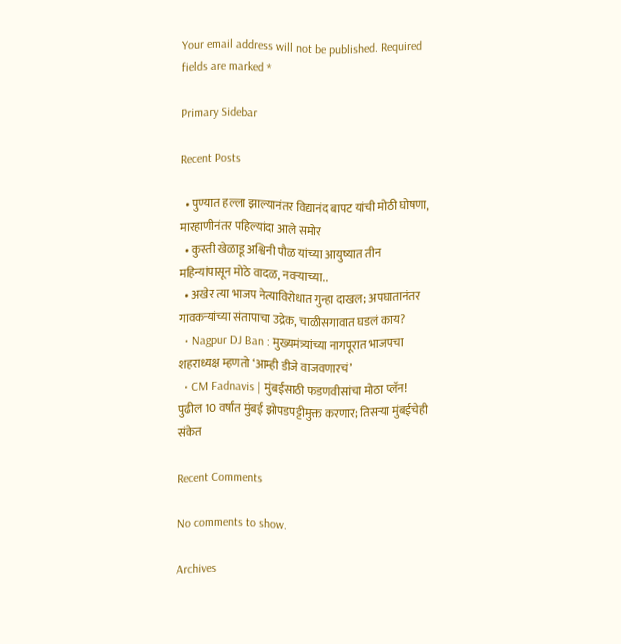Your email address will not be published. Required fields are marked *

Primary Sidebar

Recent Posts

  • पुण्यात हल्ला झाल्यानंतर विद्यानंद बापट यांची मोठी घोषणा, मारहाणीनंतर पहिल्यांदा आले समोर
  • कुस्ती खेळाडू अश्विनी पौळ यांच्या आयुष्यात तीन महिन्यांपासून मोठे वादळ, नवऱ्याच्या..
  • अखेर त्या भाजप नेत्याविरोधात गुन्हा दाखल; अपघातानंतर गावकऱ्यांच्या संतापाचा उद्रेक, चाळीसगावात घडलं काय?
  • Nagpur DJ Ban : मुख्यमंत्र्यांच्या नागपूरात भाजपचा शहराध्यक्ष म्हणतो ‘आम्ही डीजे वाजवणारचं’
  • CM Fadnavis | मुंबईसाठी फडणवीसांचा मोठा प्लॅन! पुढील 10 वर्षांत मुंबई झोपडपट्टीमुक्त करणार; तिसऱ्या मुंबईचेही संकेत

Recent Comments

No comments to show.

Archives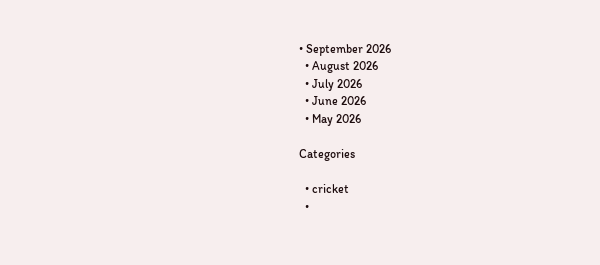• September 2026
  • August 2026
  • July 2026
  • June 2026
  • May 2026

Categories

  • cricket
  •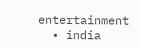entertainment
  • india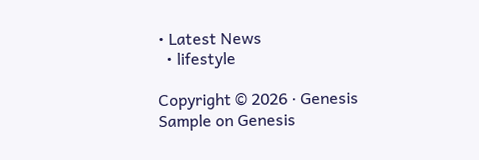• Latest News
  • lifestyle

Copyright © 2026 · Genesis Sample on Genesis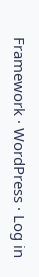Framework · WordPress · Log in